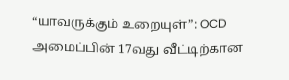“யாவருக்கும் உறையுள்”: OCD அமைப்பின் 17வது வீட்டிற்கான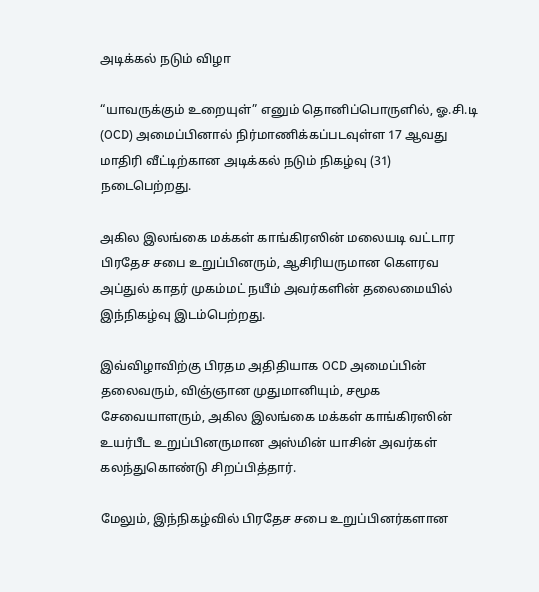அடிக்கல் நடும் விழா

“யாவருக்கும் உறையுள்” எனும் தொனிப்பொருளில், ஓ.சி.டி (OCD) அமைப்பினால் நிர்மாணிக்கப்படவுள்ள 17 ஆவது மாதிரி வீட்டிற்கான அடிக்கல் நடும் நிகழ்வு (31) நடைபெற்றது.

அகில இலங்கை மக்கள் காங்கிரஸின் மலையடி வட்டார பிரதேச சபை உறுப்பினரும், ஆசிரியருமான கௌரவ அப்துல் காதர் முகம்மட் நயீம் அவர்களின் தலைமையில் இந்நிகழ்வு இடம்பெற்றது.

இவ்விழாவிற்கு பிரதம அதிதியாக OCD அமைப்பின் தலைவரும், விஞ்ஞான முதுமானியும், சமூக சேவையாளரும், அகில இலங்கை மக்கள் காங்கிரஸின் உயர்பீட உறுப்பினருமான அஸ்மின் யாசின் அவர்கள் கலந்துகொண்டு சிறப்பித்தார்.

மேலும், இந்நிகழ்வில் பிரதேச சபை உறுப்பினர்களான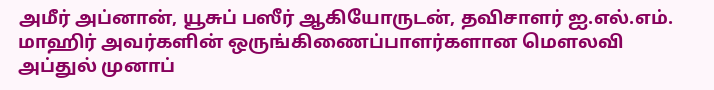அமீர் அப்னான், யூசுப் பஸீர் ஆகியோருடன், தவிசாளர் ஐ.எல்.எம். மாஹிர் அவர்களின் ஒருங்கிணைப்பாளர்களான மௌலவி அப்துல் முனாப்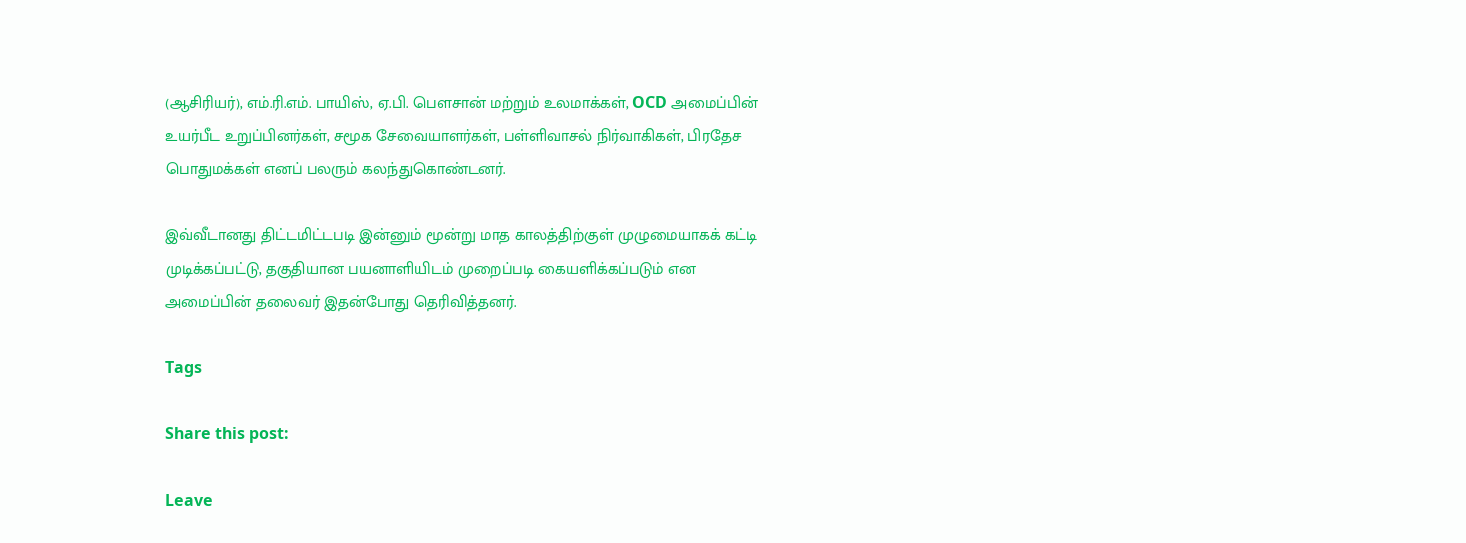(ஆசிரியர்), எம்.ரி.எம். பாயிஸ், ஏ.பி. பௌசான் மற்றும் உலமாக்கள், OCD அமைப்பின் உயர்பீட உறுப்பினர்கள், சமூக சேவையாளர்கள், பள்ளிவாசல் நிர்வாகிகள், பிரதேச பொதுமக்கள் எனப் பலரும் கலந்துகொண்டனர்.

இவ்வீடானது திட்டமிட்டபடி இன்னும் மூன்று மாத காலத்திற்குள் முழுமையாகக் கட்டி முடிக்கப்பட்டு, தகுதியான பயனாளியிடம் முறைப்படி கையளிக்கப்படும் என அமைப்பின் தலைவர் இதன்போது தெரிவித்தனர்.

Tags

Share this post:

Leave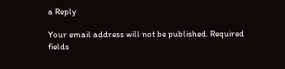a Reply

Your email address will not be published. Required fields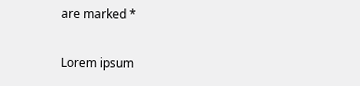are marked *

Lorem ipsum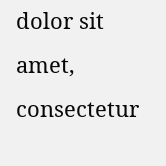dolor sit amet, consectetur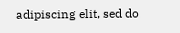adipiscing elit, sed do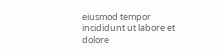eiusmod tempor incididunt ut labore et dolore